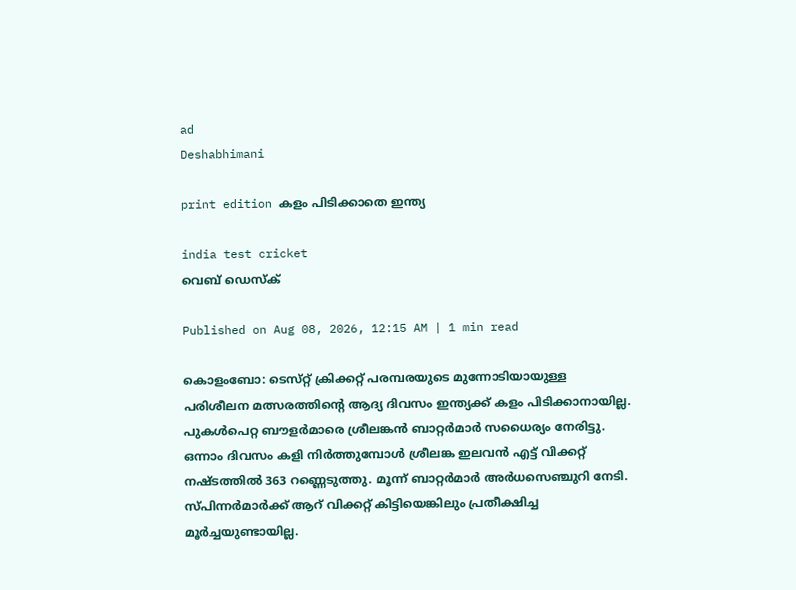ad
Deshabhimani

print edition കളം പിടിക്കാതെ ഇന്ത്യ

india test cricket
വെബ് ഡെസ്ക്

Published on Aug 08, 2026, 12:15 AM | 1 min read

കൊളംബോ: ടെസ്‌റ്റ്‌ ക്രിക്കറ്റ്‌ പരമ്പരയുടെ മുന്നോടിയായുള്ള പരിശീലന മത്സരത്തിന്റെ ആദ്യ ദിവസം ഇന്ത്യക്ക്‌ കളം പിടിക്കാനായില്ല. പുകൾപെറ്റ ബ‍ൗളർമാരെ ശ്രീലങ്കൻ ബാറ്റർമാർ സധൈര്യം നേരിട്ടു. ഒന്നാം ദിവസം കളി നിർത്തുമ്പോൾ ശ്രീലങ്ക ഇലവൻ എട്ട്‌ വിക്കറ്റ്‌ നഷ്‌ടത്തിൽ 363 റണ്ണെടുത്തു. മൂന്ന്‌ ബാറ്റർമാർ അർധസെഞ്ചുറി നേടി. സ്‌പിന്നർമാർക്ക്‌ ആറ്‌ വിക്കറ്റ്‌ കിട്ടിയെങ്കിലും പ്രതീക്ഷിച്ച മൂർച്ചയുണ്ടായില്ല.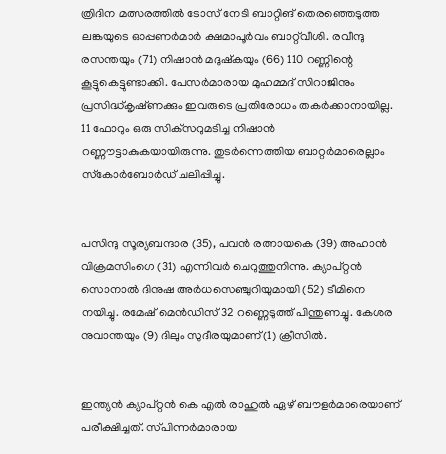ത്രിദിന മത്സരത്തിൽ ടോസ്‌ നേടി ബാറ്റിങ് തെരഞ്ഞെടുത്ത ലങ്കയുടെ ഓപ്പണർമാർ ക്ഷമാപൂർവം ബാറ്റ്‌വീശി. രവീന്ദു രസന്തയും (71) നിഷാൻ മദുഷ്‌കയും (66) 110 റണ്ണിന്റെ കൂട്ടുകെട്ടുണ്ടാക്കി. പേസർമാരായ മുഹമ്മദ്‌ സിറാജിനും പ്രസിദ്ധ്‌കൃഷ്‌ണക്കും ഇവരുടെ പ്രതിരോധം തകർക്കാനായില്ല. 11 ഫോറും ഒരു സിക്‌സറുമടിച്ച നിഷാൻ റണ്ണ‍ൗട്ടാകുകയായിരുന്നു. തുടർന്നെത്തിയ ബാറ്റർമാരെല്ലാം സ്‌കോർബോർഡ്‌ ചലിപ്പിച്ചു.


പസിന്ദു സൂര്യബന്ദാര (35), പവൻ രത്നായകെ (39) അഹാൻ വിക്രമസിംഗെ (31) എന്നിവർ ചെറുത്തുനിന്നു. ക്യാപ്‌റ്റൻ സൊനാൽ ദിനുഷ അർധസെഞ്ചുറിയുമായി (52) ടീമിനെ നയിച്ചു. രമേഷ്‌ മെൻഡിസ്‌ 32 റണ്ണെടുത്ത്‌ പിന്തുണച്ചു. കേശര നുവാന്തയും (9) ദിലും സുദീരയുമാണ്‌(1) ക്രീസിൽ.


ഇന്ത്യൻ ക്യാപ്‌റ്റൻ കെ എൽ രാഹുൽ ഏഴ്‌ ബ‍ൗളർമാരെയാണ്‌ പരീക്ഷിച്ചത്‌. സ്‌പിന്നർമാരായ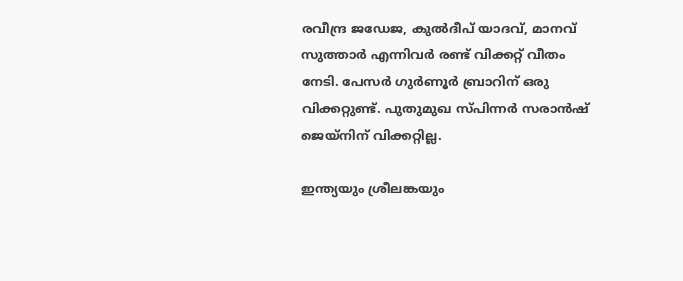രവീന്ദ്ര ജഡേജ, കുൽദീപ്‌ യാദവ്‌, മാനവ്‌ സുത്താർ എന്നിവർ രണ്ട്‌ വിക്കറ്റ്‌ വീതം നേടി. പേസർ ഗുർണൂർ ബ്രാറിന്‌ ഒരു വിക്കറ്റുണ്ട്‌. പുതുമുഖ സ്‌പിന്നർ സരാൻഷ്‌ ജെയ്‌നിന്‌ വിക്കറ്റില്ല.

ഇന്ത്യയും ശ്രീലങ്കയും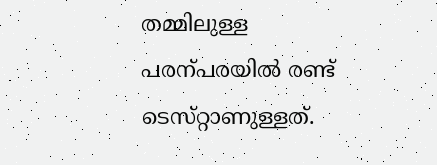തമ്മിലുള്ള പരന്പരയിൽ രണ്ട്‌ ടെസ്‌റ്റാണുള്ളത്‌.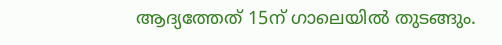ആദ്യത്തേത്‌ 15ന്‌ ഗാലെയിൽ തുടങ്ങും.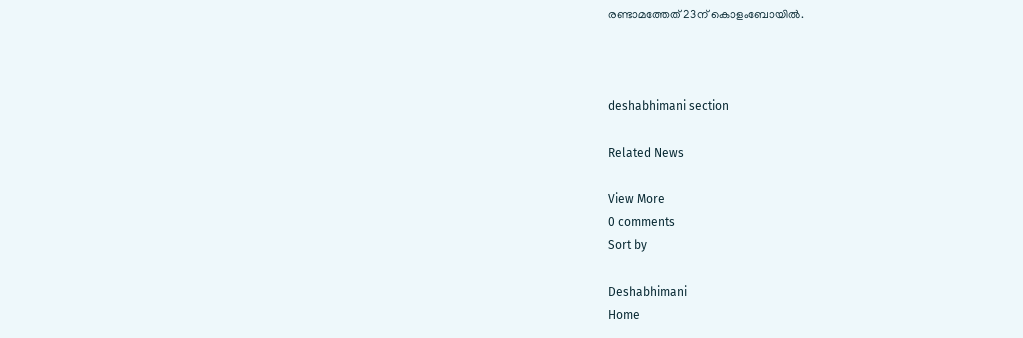രണ്ടാമത്തേത്‌ 23ന്‌ കൊളംബോയിൽ.



deshabhimani section

Related News

View More
0 comments
Sort by

Deshabhimani
Home